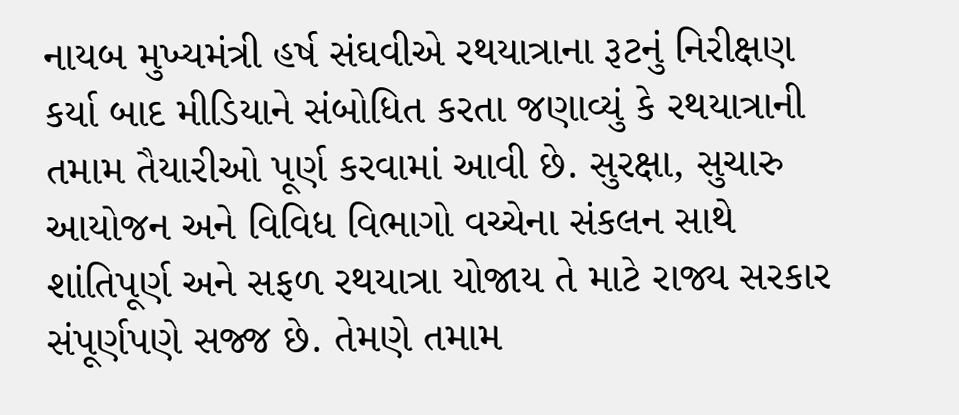નાયબ મુખ્યમંત્રી હર્ષ સંઘવીએ રથયાત્રાના રૂટનું નિરીક્ષણ કર્યા બાદ મીડિયાને સંબોધિત કરતા જણાવ્યું કે રથયાત્રાની તમામ તૈયારીઓ પૂર્ણ કરવામાં આવી છે. સુરક્ષા, સુચારુ આયોજન અને વિવિધ વિભાગો વચ્ચેના સંકલન સાથે શાંતિપૂર્ણ અને સફળ રથયાત્રા યોજાય તે માટે રાજ્ય સરકાર સંપૂર્ણપણે સજ્જ છે. તેમણે તમામ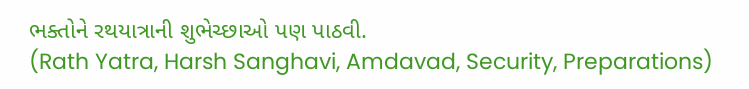ભક્તોને રથયાત્રાની શુભેચ્છાઓ પણ પાઠવી.
(Rath Yatra, Harsh Sanghavi, Amdavad, Security, Preparations)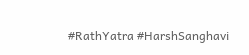#RathYatra #HarshSanghavi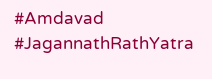#Amdavad #JagannathRathYatra